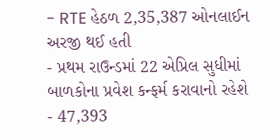- RTE હેઠળ 2,35,387 ઓનલાઈન અરજી થઈ હતી
- પ્રથમ રાઉન્ડમાં 22 એપ્રિલ સુધીમાં બાળકોના પ્રવેશ કન્ફર્મ કરાવાનો રહેશે
- 47,393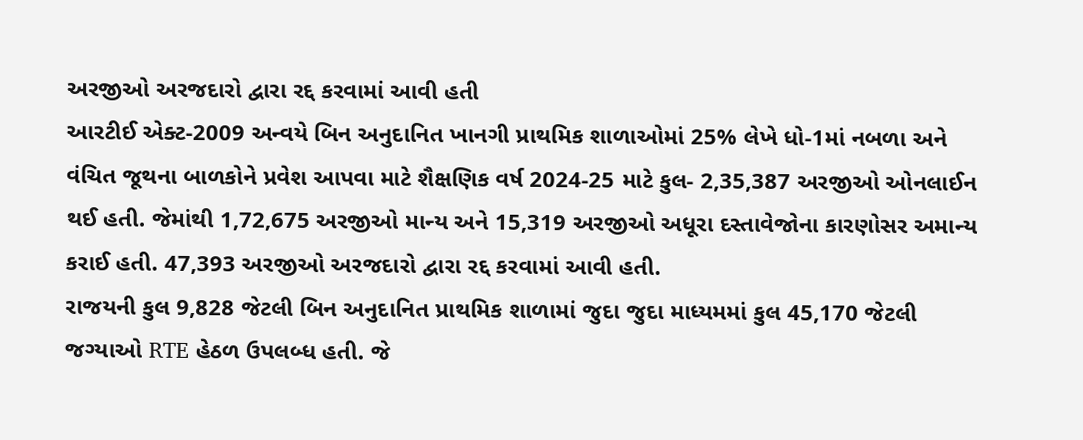અરજીઓ અરજદારો દ્વારા રદ્દ કરવામાં આવી હતી
આરટીઈ એક્ટ-2009 અન્વયે બિન અનુદાનિત ખાનગી પ્રાથમિક શાળાઓમાં 25% લેખે ધો-1માં નબળા અને વંચિત જૂથના બાળકોને પ્રવેશ આપવા માટે શૈક્ષણિક વર્ષ 2024-25 માટે કુલ- 2,35,387 અરજીઓ ઓનલાઈન થઈ હતી. જેમાંથી 1,72,675 અરજીઓ માન્ય અને 15,319 અરજીઓ અધૂરા દસ્તાવેજોના કારણોસર અમાન્ય કરાઈ હતી. 47,393 અરજીઓ અરજદારો દ્વારા રદ્દ કરવામાં આવી હતી.
રાજયની કુલ 9,828 જેટલી બિન અનુદાનિત પ્રાથમિક શાળામાં જુદા જુદા માધ્યમમાં કુલ 45,170 જેટલી જગ્યાઓ RTE હેઠળ ઉપલબ્ધ હતી. જે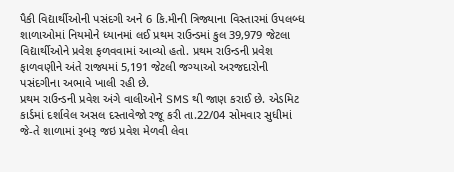પૈકી વિદ્યાર્થીઓની પસંદગી અને 6 કિ.મીની ત્રિજ્યાના વિસ્તારમાં ઉપલબ્ધ શાળાઓમાં નિયમોને ધ્યાનમાં લઈ પ્રથમ રાઉન્ડમાં કુલ 39,979 જેટલા વિદ્યાર્થીઓને પ્રવેશ ફળવવામાં આવ્યો હતો. પ્રથમ રાઉન્ડની પ્રવેશ ફાળવણીને અંતે રાજ્યમાં 5,191 જેટલી જગ્યાઓ અરજદારોની પસંદગીના અભાવે ખાલી રહી છે.
પ્રથમ રાઉન્ડની પ્રવેશ અંગે વાલીઓને SMS થી જાણ કરાઈ છે. એડમિટ કાર્ડમાં દર્શાવેલ અસલ દસ્તાવેજો રજૂ કરી તા.22/04 સોમવાર સુધીમાં જે-તે શાળામાં રૂબરૂ જઇ પ્રવેશ મેળવી લેવા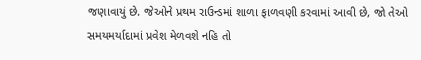જણાવાયું છે. જેઓને પ્રથમ રાઉન્ડમાં શાળા ફાળવણી કરવામાં આવી છે, જો તેઓ સમયમર્યાદામાં પ્રવેશ મેળવશે નહિ તો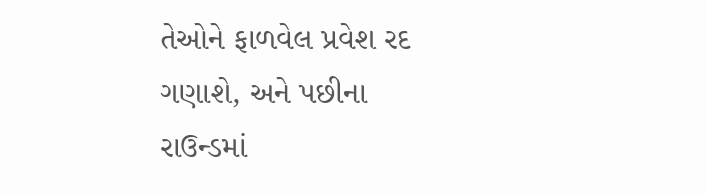તેઓને ફાળવેલ પ્રવેશ રદ ગણાશે, અને પછીના રાઉન્ડમાં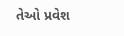તેઓ પ્રવેશ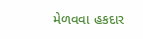મેળવવા હકદાર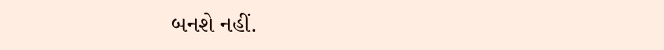બનશે નહીં.